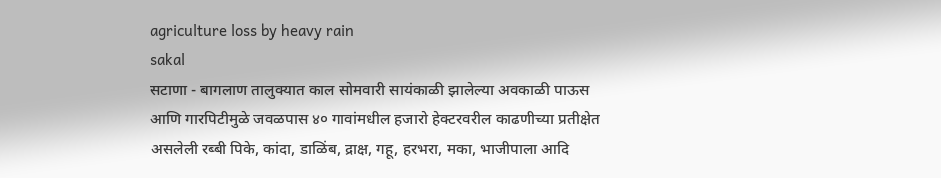agriculture loss by heavy rain
sakal
सटाणा - बागलाण तालुक्यात काल सोमवारी सायंकाळी झालेल्या अवकाळी पाऊस आणि गारपिटीमुळे जवळपास ४० गावांमधील हजारो हेक्टरवरील काढणीच्या प्रतीक्षेत असलेली रब्बी पिके, कांदा, डाळिंब, द्राक्ष, गहू, हरभरा, मका, भाजीपाला आदि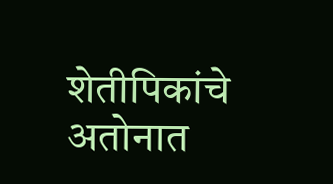शेतीपिकांचे अतोनात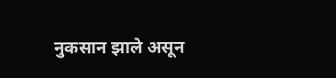नुकसान झाले असून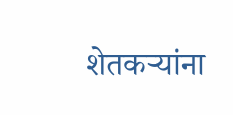शेतकऱ्यांना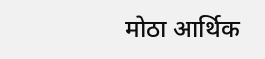मोठा आर्थिक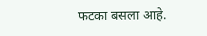फटका बसला आहे.